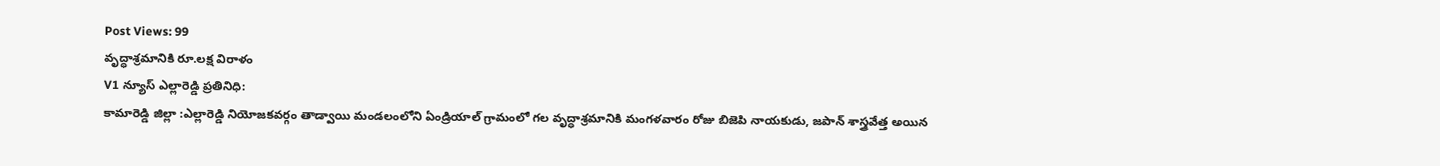Post Views: 99
వృద్ధాశ్రమానికి రూ.లక్ష విరాళం
V1 న్యూస్ ఎల్లారెడ్డి ప్రతినిధి:
కామారెడ్డి జిల్లా :ఎల్లారెడ్డి నియోజకవర్గం తాడ్వాయి మండలంలోని ఏండ్రియాల్ గ్రామంలో గల వృద్ధాశ్రమానికి మంగళవారం రోజు బిజెపి నాయకుడు, జపాన్ శాస్త్రవేత్త అయిన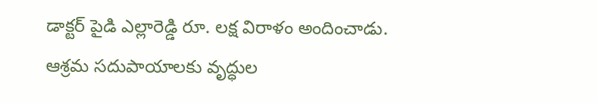డాక్టర్ పైడి ఎల్లారెడ్డి రూ. లక్ష విరాళం అందించాడు. ఆశ్రమ సదుపాయాలకు వృద్ధుల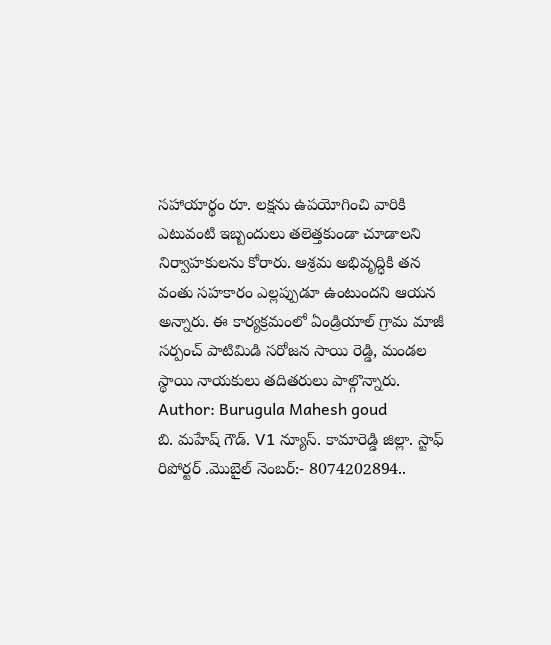సహాయార్థం రూ. లక్షను ఉపయోగించి వారికి ఎటువంటి ఇబ్బందులు తలెత్తకుండా చూడాలని నిర్వాహకులను కోరారు. ఆశ్రమ అభివృద్ధికి తన వంతు సహకారం ఎల్లప్పుడూ ఉంటుందని ఆయన అన్నారు. ఈ కార్యక్రమంలో ఏండ్రియాల్ గ్రామ మాజీ సర్పంచ్ పాటిమిడి సరోజన సాయి రెడ్డి, మండల స్థాయి నాయకులు తదితరులు పాల్గొన్నారు.
Author: Burugula Mahesh goud
బి. మహేష్ గౌడ్. V1 న్యూస్. కామారెడ్డి జిల్లా. స్టాఫ్ రిపోర్టర్ .మొబైల్ నెంబర్:- 8074202894..